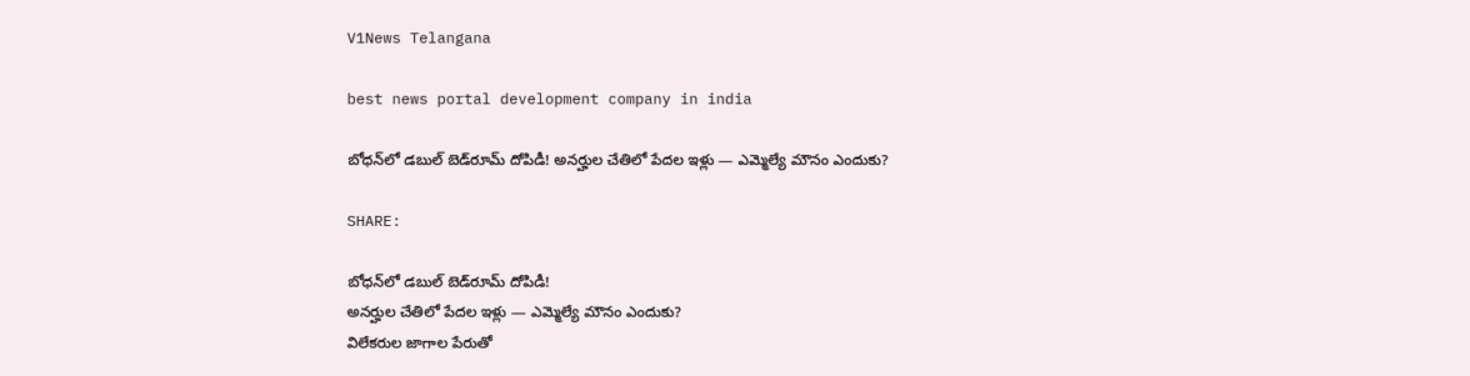V1News Telangana

best news portal development company in india

బోధన్‌లో డబుల్ బెడ్‌రూమ్ దోపిడీ! అనర్హుల చేతిలో పేదల ఇళ్లు — ఎమ్మెల్యే మౌనం ఎందుకు?

SHARE:

బోధన్‌లో డబుల్ బెడ్‌రూమ్ దోపిడీ!
అనర్హుల చేతిలో పేదల ఇళ్లు — ఎమ్మెల్యే మౌనం ఎందుకు?
విలేకరుల జాగాల పేరుతో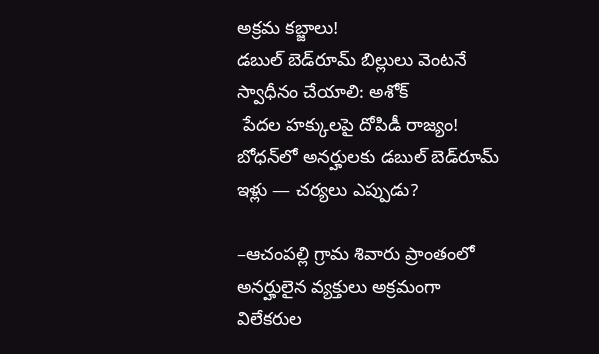అక్రమ కబ్జాలు!
డబుల్ బెడ్‌రూమ్ బిల్లులు వెంటనే స్వాధీనం చేయాలి: అశోక్
 పేదల హక్కులపై దోపిడీ రాజ్యం!
బోధన్‌లో అనర్హులకు డబుల్ బెడ్‌రూమ్ ఇళ్లు — చర్యలు ఎప్పుడు?

–ఆచంపల్లి గ్రామ శివారు ప్రాంతంలో అనర్హులైన వ్యక్తులు అక్రమంగా విలేకరుల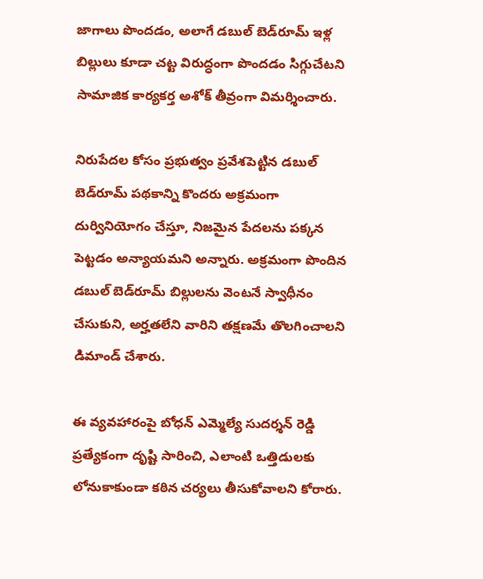జాగాలు పొందడం, అలాగే డబుల్ బెడ్‌రూమ్ ఇళ్ల బిల్లులు కూడా చట్ట విరుద్ధంగా పొందడం సిగ్గుచేటని సామాజిక కార్యకర్త అశోక్ తీవ్రంగా విమర్శించారు.

నిరుపేదల కోసం ప్రభుత్వం ప్రవేశపెట్టిన డబుల్ బెడ్‌రూమ్ పథకాన్ని కొందరు అక్రమంగా దుర్వినియోగం చేస్తూ, నిజమైన పేదలను పక్కన పెట్టడం అన్యాయమని అన్నారు. అక్రమంగా పొందిన డబుల్ బెడ్‌రూమ్ బిల్లులను వెంటనే స్వాధీనం చేసుకుని, అర్హతలేని వారిని తక్షణమే తొలగించాలని డిమాండ్ చేశారు.

ఈ వ్యవహారంపై బోధన్ ఎమ్మెల్యే సుదర్శన్ రెడ్డి ప్రత్యేకంగా దృష్టి సారించి, ఎలాంటి ఒత్తిడులకు లోనుకాకుండా కఠిన చర్యలు తీసుకోవాలని కోరారు.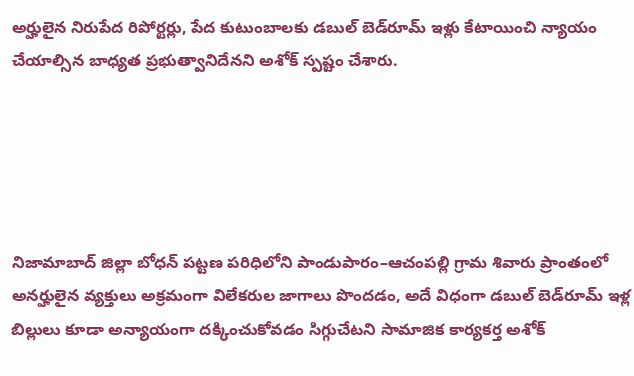అర్హులైన నిరుపేద రిపోర్టర్లు, పేద కుటుంబాలకు డబుల్ బెడ్‌రూమ్ ఇళ్లు కేటాయించి న్యాయం చేయాల్సిన బాధ్యత ప్రభుత్వానిదేనని అశోక్ స్పష్టం చేశారు.





నిజామాబాద్ జిల్లా బోధన్ పట్టణ పరిధిలోని పాండుపారం–ఆచంపల్లి గ్రామ శివారు ప్రాంతంలో అనర్హులైన వ్యక్తులు అక్రమంగా విలేకరుల జాగాలు పొందడం, అదే విధంగా డబుల్ బెడ్‌రూమ్ ఇళ్ల బిల్లులు కూడా అన్యాయంగా దక్కించుకోవడం సిగ్గుచేటని సామాజిక కార్యకర్త అశోక్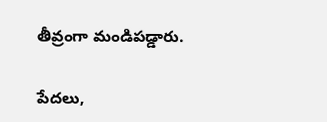తీవ్రంగా మండిపడ్డారు.

పేదలు,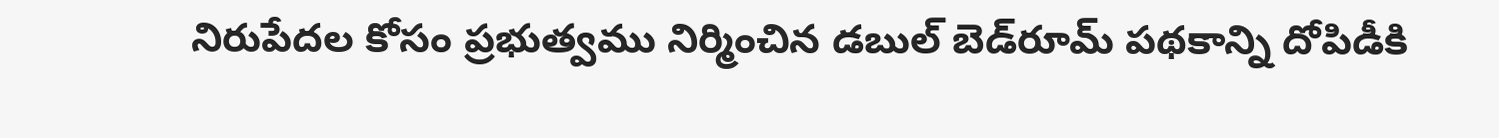నిరుపేదల కోసం ప్రభుత్వము నిర్మించిన డబుల్ బెడ్‌రూమ్ పథకాన్ని దోపిడీకి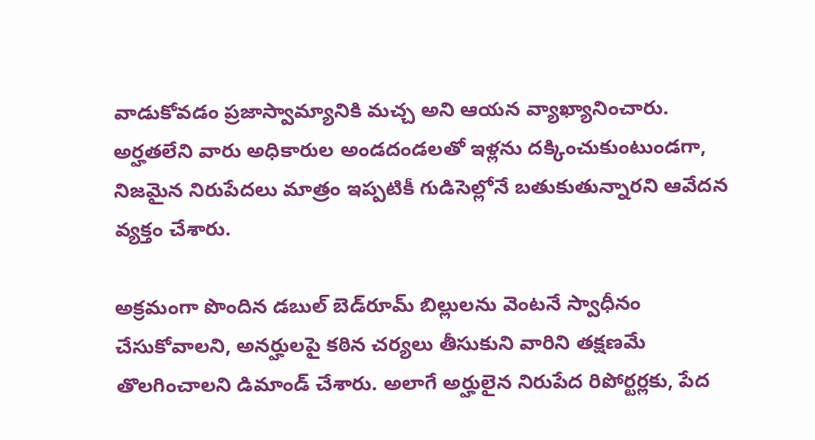వాడుకోవడం ప్రజాస్వామ్యానికి మచ్చ అని ఆయన వ్యాఖ్యానించారు. అర్హతలేని వారు అధికారుల అండదండలతో ఇళ్లను దక్కించుకుంటుండగా, నిజమైన నిరుపేదలు మాత్రం ఇప్పటికీ గుడిసెల్లోనే బతుకుతున్నారని ఆవేదన వ్యక్తం చేశారు.

అక్రమంగా పొందిన డబుల్ బెడ్‌రూమ్ బిల్లులను వెంటనే స్వాధీనం చేసుకోవాలని, అనర్హులపై కఠిన చర్యలు తీసుకుని వారిని తక్షణమే తొలగించాలని డిమాండ్ చేశారు. అలాగే అర్హులైన నిరుపేద రిపోర్టర్లకు, పేద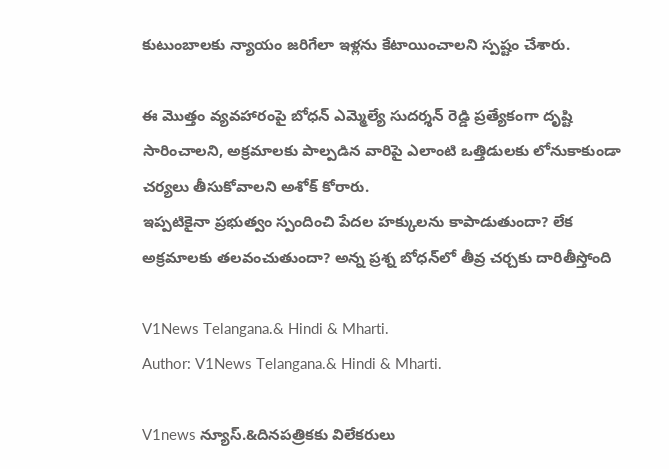కుటుంబాలకు న్యాయం జరిగేలా ఇళ్లను కేటాయించాలని స్పష్టం చేశారు.

ఈ మొత్తం వ్యవహారంపై బోధన్ ఎమ్మెల్యే సుదర్శన్ రెడ్డి ప్రత్యేకంగా దృష్టి సారించాలని, అక్రమాలకు పాల్పడిన వారిపై ఎలాంటి ఒత్తిడులకు లోనుకాకుండా చర్యలు తీసుకోవాలని అశోక్ కోరారు.
ఇప్పటికైనా ప్రభుత్వం స్పందించి పేదల హక్కులను కాపాడుతుందా? లేక అక్రమాలకు తలవంచుతుందా? అన్న ప్రశ్న బోధన్‌లో తీవ్ర చర్చకు దారితీస్తోంది

V1News Telangana.& Hindi & Mharti.
Author: V1News Telangana.& Hindi & Mharti.

V1news న్యూస్.&దినపత్రికకు విలేకరులు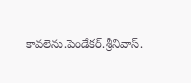కావలెను.పెండేకర్.శ్రీనివాస్.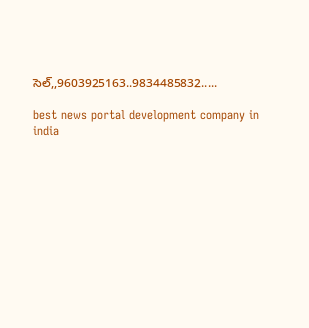సెల్,,9603925163..9834485832.....

best news portal development company in india